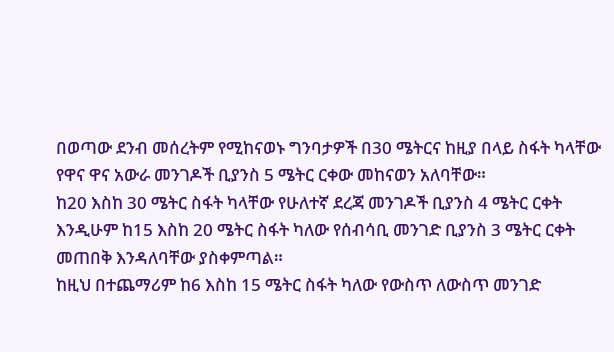በወጣው ደንብ መሰረትም የሚከናወኑ ግንባታዎች በ30 ሜትርና ከዚያ በላይ ስፋት ካላቸው የዋና ዋና አውራ መንገዶች ቢያንስ 5 ሜትር ርቀው መከናወን አለባቸው።
ከ20 እስከ 30 ሜትር ስፋት ካላቸው የሁለተኛ ደረጃ መንገዶች ቢያንስ 4 ሜትር ርቀት እንዲሁም ከ15 እስከ 20 ሜትር ስፋት ካለው የሰብሳቢ መንገድ ቢያንስ 3 ሜትር ርቀት መጠበቅ እንዳለባቸው ያስቀምጣል።
ከዚህ በተጨማሪም ከ6 እስከ 15 ሜትር ስፋት ካለው የውስጥ ለውስጥ መንገድ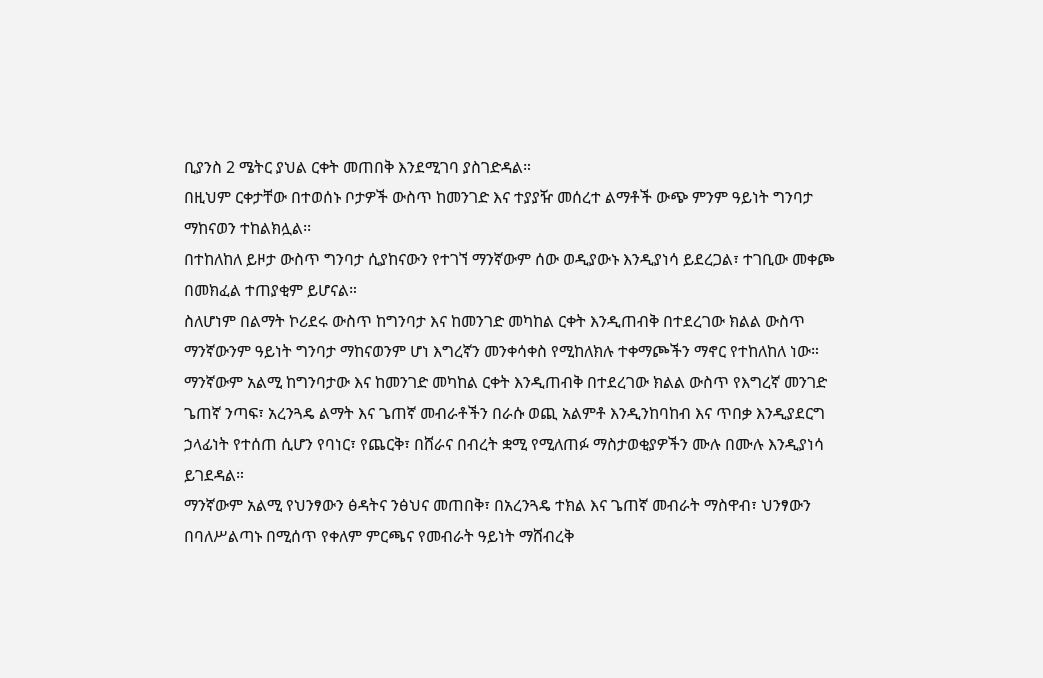ቢያንስ 2 ሜትር ያህል ርቀት መጠበቅ እንደሚገባ ያስገድዳል።
በዚህም ርቀታቸው በተወሰኑ ቦታዎች ውስጥ ከመንገድ እና ተያያዥ መሰረተ ልማቶች ውጭ ምንም ዓይነት ግንባታ ማከናወን ተከልክሏል፡፡
በተከለከለ ይዞታ ውስጥ ግንባታ ሲያከናውን የተገኘ ማንኛውም ሰው ወዲያውኑ እንዲያነሳ ይደረጋል፣ ተገቢው መቀጮ በመክፈል ተጠያቂም ይሆናል።
ስለሆነም በልማት ኮሪደሩ ውስጥ ከግንባታ እና ከመንገድ መካከል ርቀት እንዲጠብቅ በተደረገው ክልል ውስጥ ማንኛውንም ዓይነት ግንባታ ማከናወንም ሆነ እግረኛን መንቀሳቀስ የሚከለክሉ ተቀማጮችን ማኖር የተከለከለ ነው።
ማንኛውም አልሚ ከግንባታው እና ከመንገድ መካከል ርቀት እንዲጠብቅ በተደረገው ክልል ውስጥ የእግረኛ መንገድ ጌጠኛ ንጣፍ፣ አረንጓዴ ልማት እና ጌጠኛ መብራቶችን በራሱ ወጪ አልምቶ እንዲንከባከብ እና ጥበቃ እንዲያደርግ ኃላፊነት የተሰጠ ሲሆን የባነር፣ የጨርቅ፣ በሸራና በብረት ቋሚ የሚለጠፉ ማስታወቂያዎችን ሙሉ በሙሉ እንዲያነሳ ይገደዳል።
ማንኛውም አልሚ የህንፃውን ፅዳትና ንፅህና መጠበቅ፣ በአረንጓዴ ተክል እና ጌጠኛ መብራት ማስዋብ፣ ህንፃውን በባለሥልጣኑ በሚሰጥ የቀለም ምርጫና የመብራት ዓይነት ማሸብረቅ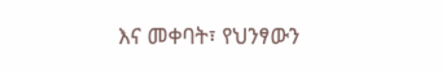እና መቀባት፣ የህንፃውን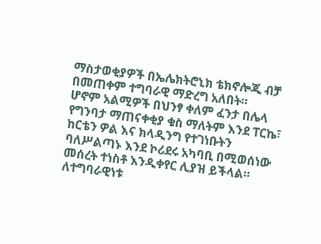ማስታወቂያዎች በኤሌክትሮኒክ ቴክኖሎጂ ብቻ በመጠቀም ተግባራዊ ማድረግ አለበት።
ሆኖም አልሚዎች በህንፃ ቀለም ፈንታ በሌላ የግንባታ ማጠናቀቂያ ቁስ ማለትም እንደ ፐርኬ፣ ከርቴን ዎል እና ክላዲንግ የተገነቡትን ባለሥልጣኑ እንደ ኮሪደሩ አካባቢ በሚወሰነው መሰረት ተነስቶ እንዲቀየር ሊያዝ ይችላል።
ለተግባራዊነቱ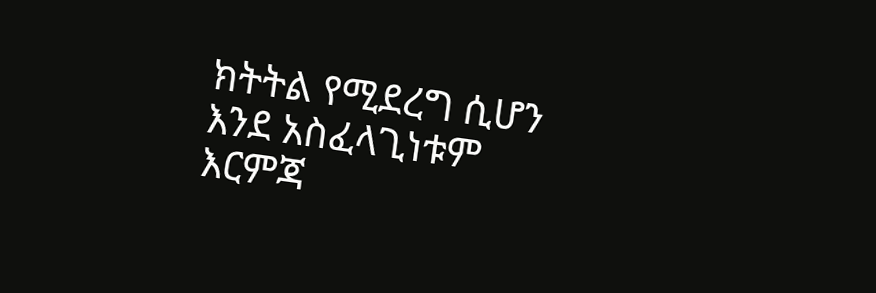ክትትል የሚደረግ ሲሆን እንደ አስፈላጊነቱም እርምጃ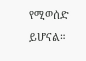የሚወሰድ ይሆናል።